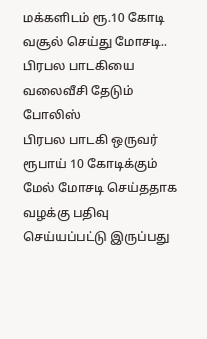மக்களிடம் ரூ.10 கோடி வசூல் செய்து மோசடி.. பிரபல பாடகியை வலைவீசி தேடும் போலிஸ்
பிரபல பாடகி ஒருவர் ரூபாய் 10 கோடிக்கும் மேல் மோசடி செய்ததாக வழக்கு பதிவு செய்யப்பட்டு இருப்பது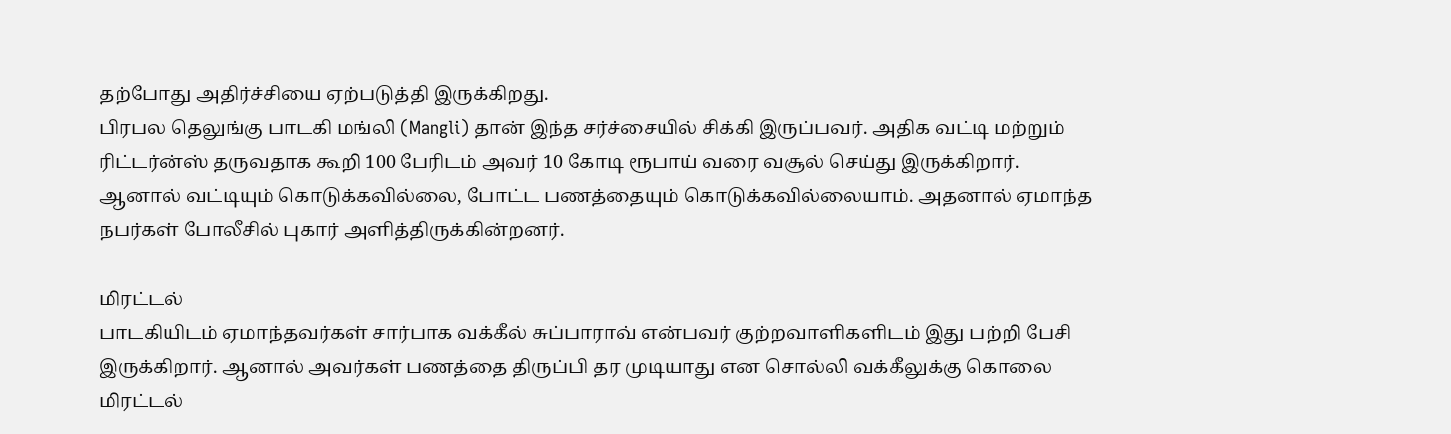தற்போது அதிர்ச்சியை ஏற்படுத்தி இருக்கிறது.
பிரபல தெலுங்கு பாடகி மங்லி (Mangli) தான் இந்த சர்ச்சையில் சிக்கி இருப்பவர். அதிக வட்டி மற்றும் ரிட்டர்ன்ஸ் தருவதாக கூறி 100 பேரிடம் அவர் 10 கோடி ரூபாய் வரை வசூல் செய்து இருக்கிறார்.
ஆனால் வட்டியும் கொடுக்கவில்லை, போட்ட பணத்தையும் கொடுக்கவில்லையாம். அதனால் ஏமாந்த நபர்கள் போலீசில் புகார் அளித்திருக்கின்றனர்.

மிரட்டல்
பாடகியிடம் ஏமாந்தவர்கள் சார்பாக வக்கீல் சுப்பாராவ் என்பவர் குற்றவாளிகளிடம் இது பற்றி பேசி இருக்கிறார். ஆனால் அவர்கள் பணத்தை திருப்பி தர முடியாது என சொல்லி வக்கீலுக்கு கொலை மிரட்டல்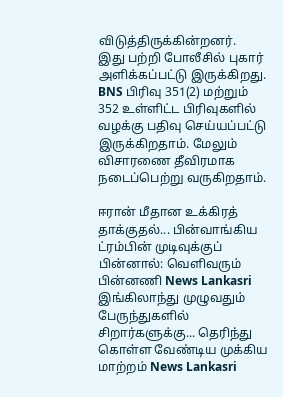விடுத்திருக்கின்றனர்.
இது பற்றி போலீசில் புகார் அளிக்கப்பட்டு இருக்கிறது. BNS பிரிவு 351(2) மற்றும் 352 உள்ளிட்ட பிரிவுகளில் வழக்கு பதிவு செய்யப்பட்டு இருக்கிறதாம். மேலும் விசாரணை தீவிரமாக நடைப்பெற்று வருகிறதாம்.

ஈரான் மீதான உக்கிரத் தாக்குதல்... பின்வாங்கிய ட்ரம்பின் முடிவுக்குப் பின்னால்: வெளிவரும் பின்னணி News Lankasri
இங்கிலாந்து முழுவதும் பேருந்துகளில் சிறார்களுக்கு... தெரிந்து கொள்ள வேண்டிய முக்கிய மாற்றம் News Lankasri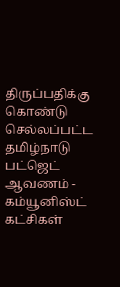திருப்பதிக்கு கொண்டு செல்லப்பட்ட தமிழ்நாடு பட்ஜெட் ஆவணம் - கம்யூனிஸ்ட் கட்சிகள்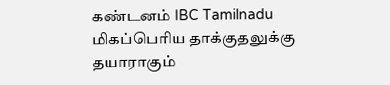கண்டனம் IBC Tamilnadu
மிகப்பெரிய தாக்குதலுக்கு தயாராகும்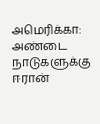அமெரிக்கா: அண்டை நாடுகளுக்கு ஈரான்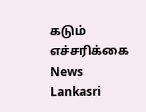கடும் எச்சரிக்கை News Lankasri